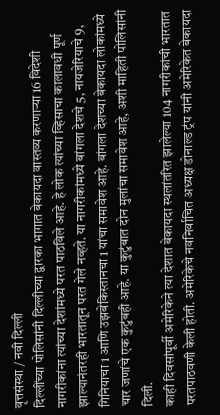वृत्तसंस्था / नवी दिल्ली
दिल्लींच्या पोलिसांनी दिल्लीच्या द्वारका भागात बेकायदा वास्तव्य करणाऱ्या 16 विदेशी नागरीकांना त्यांच्या देशांमध्ये परत पाठविले आहे. हे लोक त्यांच्या व्हिसाचा कालावधी पूर्ण झाल्यानंतरही भारतातून परत गेले नव्हते. या नागरीकांमध्ये बांगला देशचे 5, नायजेरियाचे 9, गिनियाचा 1 आणि उझबेकिस्तानचा 1 यांचा समावेश आहे. बांगला देशच्या बेकायदा लोकांमध्ये चार जणांचे एक कुटुंबही आहे. या कुटुंबात दोन मुलांचा समावेश आहे, अशी माहिती पोलिसांनी दिली.
काही दिवसांपूर्वी अमेरिकेने त्या देशात बेकायदा स्थलांतरित झालेल्या 104 नागरीकांची भारतात परतपाठवणी केली होती. अमेरिकेचे नवनिर्वाचित अध्यक्ष डोनाल्ड ट्रंप यांनी अमेरिकेत बेकायदा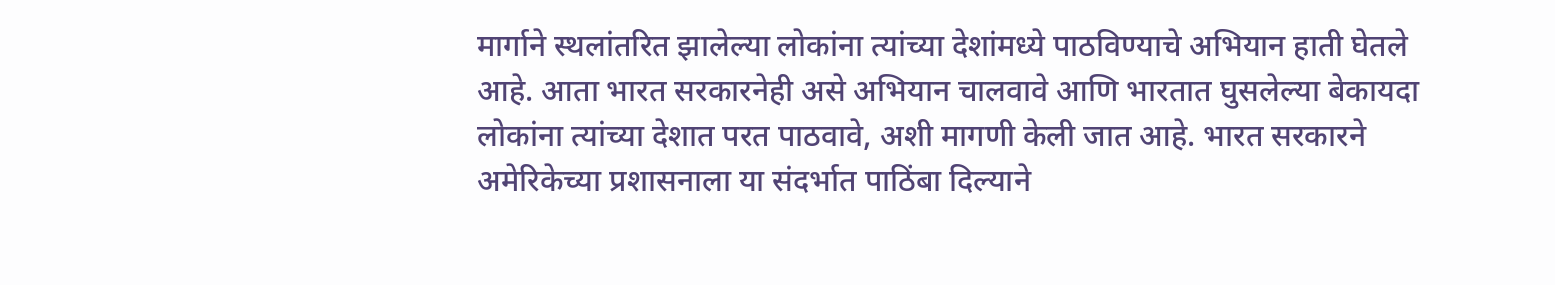मार्गाने स्थलांतरित झालेल्या लोकांना त्यांच्या देशांमध्ये पाठविण्याचे अभियान हाती घेतले आहे. आता भारत सरकारनेही असे अभियान चालवावे आणि भारतात घुसलेल्या बेकायदा लोकांना त्यांच्या देशात परत पाठवावे, अशी मागणी केली जात आहे. भारत सरकारने अमेरिकेच्या प्रशासनाला या संदर्भात पाठिंबा दिल्याने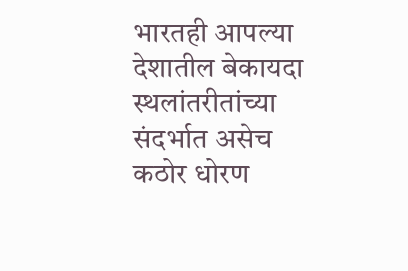भारतही आपल्या देशातील बेकायदा स्थलांतरीतांच्या संदर्भात असेच कठोर धोरण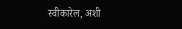स्वीकारेल, अशी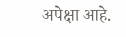अपेक्षा आहे.